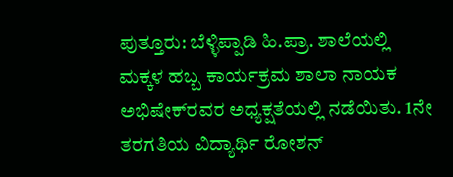ಪುತ್ತೂರು: ಬೆಳ್ಳಿಪ್ಪಾಡಿ ಹಿ.ಪ್ರಾ. ಶಾಲೆಯಲ್ಲಿ ಮಕ್ಕಳ ಹಬ್ಬ ಕಾರ್ಯಕ್ರಮ ಶಾಲಾ ನಾಯಕ ಅಭಿಷೇಕ್‍ರವರ ಅಧ್ಯಕ್ಷತೆಯಲ್ಲಿ ನಡೆಯಿತು. 1ನೇ ತರಗತಿಯ ವಿದ್ಯಾರ್ಥಿ ರೋಶನ್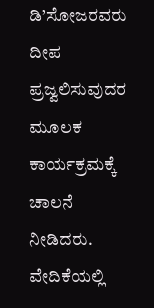ಡಿ’ಸೋಜರವರು ದೀಪ ಪ್ರಜ್ವಲಿಸುವುದರ ಮೂಲಕ ಕಾರ್ಯಕ್ರಮಕ್ಕೆ ಚಾಲನೆ ನೀಡಿದರು. ವೇದಿಕೆಯಲ್ಲಿ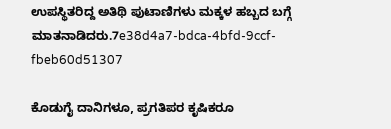ಉಪಸ್ಥಿತರಿದ್ದ ಅತಿಥಿ ಪುಟಾಣಿಗಳು ಮಕ್ಕಳ ಹಬ್ಬದ ಬಗ್ಗೆ ಮಾತನಾಡಿದರು.7e38d4a7-bdca-4bfd-9ccf-fbeb60d51307

ಕೊಡುಗೈ ದಾನಿಗಳೂ, ಪ್ರಗತಿಪರ ಕೃಷಿಕರೂ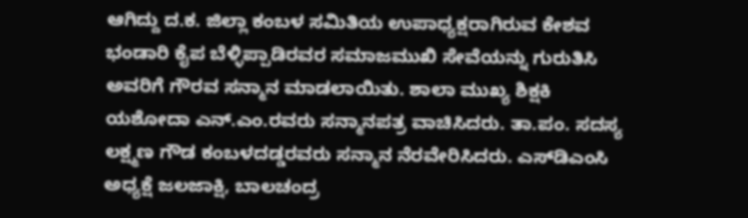ಆಗಿದ್ದು ದ.ಕ. ಜಿಲ್ಲಾ ಕಂಬಳ ಸಮಿತಿಯ ಉಪಾಧ್ಯಕ್ಷರಾಗಿರುವ ಕೇಶವ ಭಂಡಾರಿ ಕೈಪ ಬೆಳ್ಳಿಪ್ಪಾಡಿರವರ ಸಮಾಜಮುಖಿ ಸೇವೆಯನ್ನು ಗುರುತಿಸಿ ಅವರಿಗೆ ಗೌರವ ಸನ್ಮಾನ ಮಾಡಲಾಯಿತು. ಶಾಲಾ ಮುಖ್ಯ ಶಿಕ್ಷಕಿ ಯಶೋದಾ ಎನ್.ಎಂ.ರವರು ಸನ್ಮಾನಪತ್ರ ವಾಚಿಸಿದರು. ತಾ.ಪಂ. ಸದಸ್ಯ ಲಕ್ಷ್ಮಣ ಗೌಡ ಕಂಬಳದಡ್ಡರವರು ಸನ್ಮಾನ ನೆರವೇರಿಸಿದರು. ಎಸ್‍ಡಿಎಂಸಿ ಅಧ್ಯಕ್ಷೆ ಜಲಜಾಕ್ಷಿ, ಬಾಲಚಂದ್ರ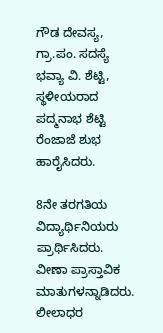ಗೌಡ ದೇವಸ್ಯ, ಗ್ರಾ.ಪಂ. ಸದಸ್ಯೆ ಭವ್ಯಾ ವಿ. ಶೆಟ್ಟಿ, ಸ್ಥಳೀಯರಾದ ಪದ್ಮನಾಭ ಶೆಟ್ಟಿ ರೆಂಜಾಜೆ ಶುಭ ಹಾರೈಸಿದರು.

8ನೇ ತರಗತಿಯ ವಿದ್ಯಾರ್ಥಿನಿಯರು ಪ್ರಾರ್ಥಿಸಿದರು. ವೀಣಾ ಪ್ರಾಸ್ತಾವಿಕ ಮಾತುಗಳನ್ನಾಡಿದರು. ಲೀಲಾಧರ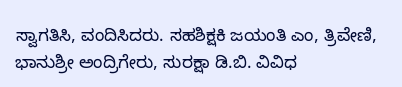ಸ್ವಾಗತಿಸಿ, ವಂದಿಸಿದರು. ಸಹಶಿಕ್ಷಕಿ ಜಯಂತಿ ಎಂ, ತ್ರಿವೇಣಿ, ಭಾನುಶ್ರೀ ಅಂದ್ರಿಗೇರು, ಸುರಕ್ಷಾ ಡಿ.ಬಿ. ವಿವಿಧ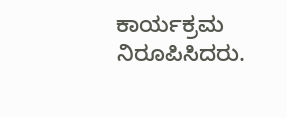ಕಾರ್ಯಕ್ರಮ ನಿರೂಪಿಸಿದರು.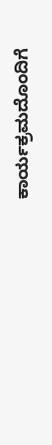ಕಾರ್ಯಕ್ರಮದೊಂದಿಗೆ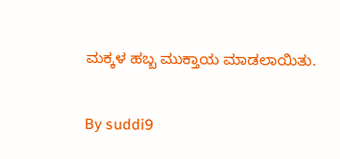ಮಕ್ಕಳ ಹಬ್ಬ ಮುಕ್ತಾಯ ಮಾಡಲಾಯಿತು.

By suddi9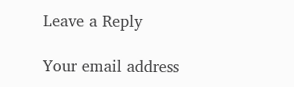Leave a Reply

Your email address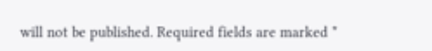will not be published. Required fields are marked *